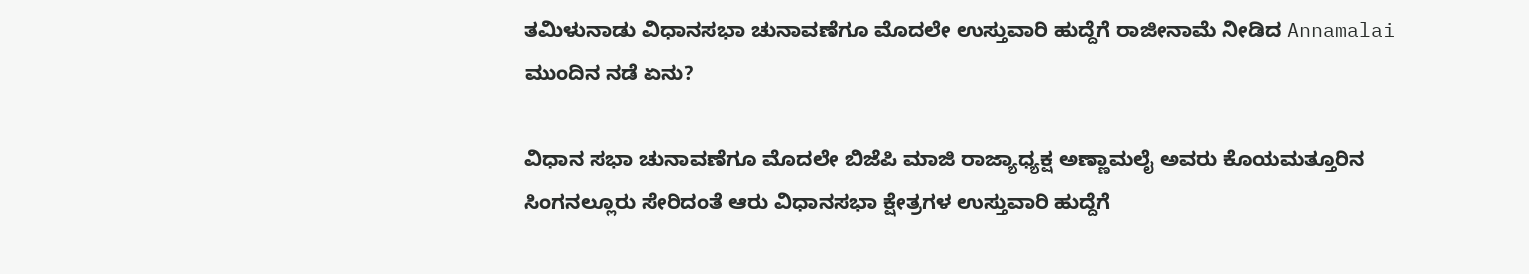ತಮಿಳುನಾಡು ವಿಧಾನಸಭಾ ಚುನಾವಣೆಗೂ ಮೊದಲೇ ಉಸ್ತುವಾರಿ ಹುದ್ದೆಗೆ ರಾಜೀನಾಮೆ ನೀಡಿದ Annamalai ಮುಂದಿನ ನಡೆ ಏನು?

ವಿಧಾನ ಸಭಾ ಚುನಾವಣೆಗೂ ಮೊದಲೇ ಬಿಜೆಪಿ ಮಾಜಿ ರಾಜ್ಯಾಧ್ಯಕ್ಷ ಅಣ್ಣಾಮಲೈ ಅವರು ಕೊಯಮತ್ತೂರಿನ ಸಿಂಗನಲ್ಲೂರು ಸೇರಿದಂತೆ ಆರು ವಿಧಾನಸಭಾ ಕ್ಷೇತ್ರಗಳ ಉಸ್ತುವಾರಿ ಹುದ್ದೆಗೆ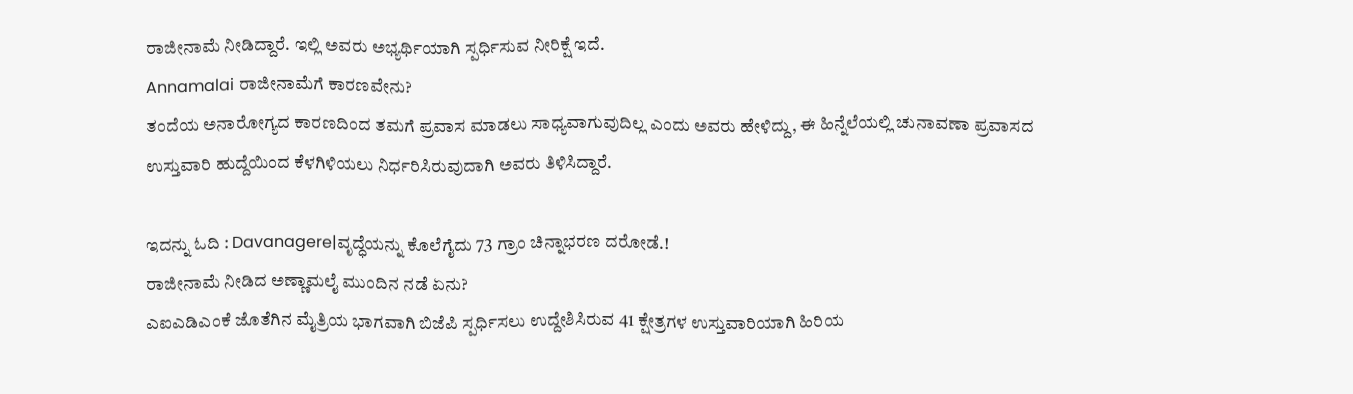ರಾಜೀನಾಮೆ ನೀಡಿದ್ದಾರೆ. ಇಲ್ಲಿ ಅವರು ಅಭ್ಯರ್ಥಿಯಾಗಿ ಸ್ಪರ್ಧಿಸುವ ನೀರಿಕ್ಷೆ ಇದೆ.
Annamalai ರಾಜೀನಾಮೆಗೆ ಕಾರಣವೇನು?
ತಂದೆಯ ಅನಾರೋಗ್ಯದ ಕಾರಣದಿಂದ ತಮಗೆ ಪ್ರವಾಸ ಮಾಡಲು ಸಾಧ್ಯವಾಗುವುದಿಲ್ಲ ಎಂದು ಅವರು ಹೇಳಿದ್ದು, ಈ ಹಿನ್ನೆಲೆಯಲ್ಲಿ ಚುನಾವಣಾ ಪ್ರವಾಸದ ಉಸ್ತುವಾರಿ ಹುದ್ದೆಯಿಂದ ಕೆಳಗಿಳಿಯಲು ನಿರ್ಧರಿಸಿರುವುದಾಗಿ ಅವರು ತಿಳಿಸಿದ್ದಾರೆ.

ಇದನ್ನು ಓದಿ : Davanagere|ವೃದ್ಧೆಯನ್ನು ಕೊಲೆಗೈದು 73 ಗ್ರಾಂ ಚಿನ್ನಾಭರಣ ದರೋಡೆ.!
ರಾಜೀನಾಮೆ ನೀಡಿದ ಅಣ್ಣಾಮಲೈ ಮುಂದಿನ ನಡೆ ಏನು?
ಎಐಎಡಿಎಂಕೆ ಜೊತೆಗಿನ ಮೈತ್ರಿಯ ಭಾಗವಾಗಿ ಬಿಜೆಪಿ ಸ್ಪರ್ಧಿಸಲು ಉದ್ದೇಶಿಸಿರುವ 41 ಕ್ಷೇತ್ರಗಳ ಉಸ್ತುವಾರಿಯಾಗಿ ಹಿರಿಯ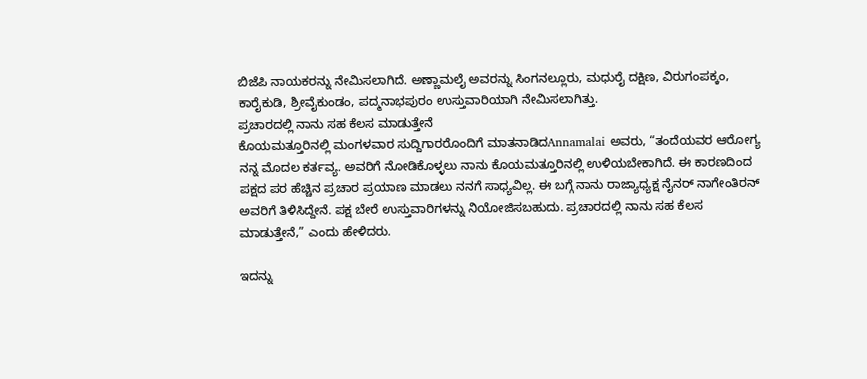ಬಿಜೆಪಿ ನಾಯಕರನ್ನು ನೇಮಿಸಲಾಗಿದೆ. ಅಣ್ಣಾಮಲೈ ಅವರನ್ನು ಸಿಂಗನಲ್ಲೂರು, ಮಧುರೈ ದಕ್ಷಿಣ, ವಿರುಗಂಪಕ್ಕಂ, ಕಾರೈಕುಡಿ, ಶ್ರೀವೈಕುಂಡಂ, ಪದ್ಮನಾಭಪುರಂ ಉಸ್ತುವಾರಿಯಾಗಿ ನೇಮಿಸಲಾಗಿತ್ತು.
ಪ್ರಚಾರದಲ್ಲಿ ನಾನು ಸಹ ಕೆಲಸ ಮಾಡುತ್ತೇನೆ
ಕೊಯಮತ್ತೂರಿನಲ್ಲಿ ಮಂಗಳವಾರ ಸುದ್ದಿಗಾರರೊಂದಿಗೆ ಮಾತನಾಡಿದAnnamalai ಅವರು, “ತಂದೆಯವರ ಆರೋಗ್ಯ ನನ್ನ ಮೊದಲ ಕರ್ತವ್ಯ. ಅವರಿಗೆ ನೋಡಿಕೊಳ್ಳಲು ನಾನು ಕೊಯಮತ್ತೂರಿನಲ್ಲಿ ಉಳಿಯಬೇಕಾಗಿದೆ. ಈ ಕಾರಣದಿಂದ ಪಕ್ಷದ ಪರ ಹೆಚ್ಚಿನ ಪ್ರಚಾರ ಪ್ರಯಾಣ ಮಾಡಲು ನನಗೆ ಸಾಧ್ಯವಿಲ್ಲ. ಈ ಬಗ್ಗೆ ನಾನು ರಾಜ್ಯಾಧ್ಯಕ್ಷ ನೈನರ್ ನಾಗೇಂತಿರನ್ ಅವರಿಗೆ ತಿಳಿಸಿದ್ದೇನೆ. ಪಕ್ಷ ಬೇರೆ ಉಸ್ತುವಾರಿಗಳನ್ನು ನಿಯೋಜಿಸಬಹುದು. ಪ್ರಚಾರದಲ್ಲಿ ನಾನು ಸಹ ಕೆಲಸ ಮಾಡುತ್ತೇನೆ,” ಎಂದು ಹೇಳಿದರು.

ಇದನ್ನು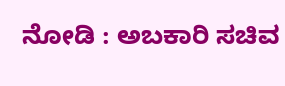ನೋಡಿ : ಅಬಕಾರಿ ಸಚಿವ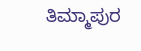ತಿಮ್ಮಾಪುರ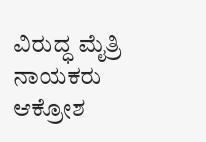ವಿರುದ್ಧ ಮೈತ್ರಿ ನಾಯಕರು ಆಕ್ರೋಶ